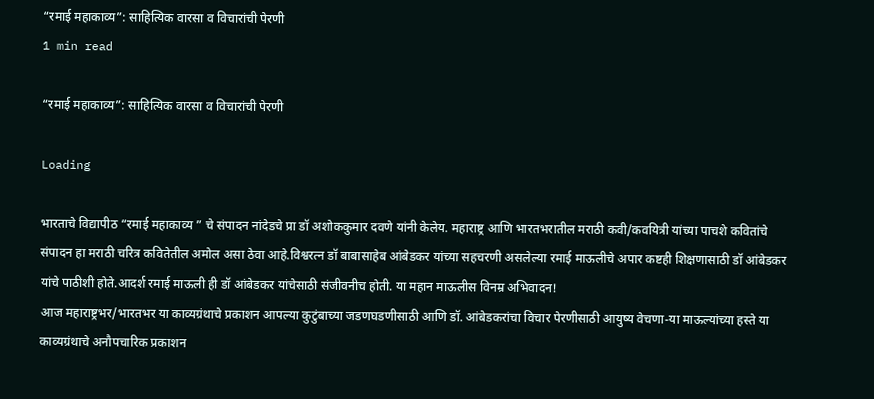“रमाई महाकाव्य”: साहित्यिक वारसा व विचारांची पेरणी
1 min read

“रमाई महाकाव्य”: साहित्यिक वारसा व विचारांची पेरणी

Loading

भारताचे विद्यापीठ “रमाई महाकाव्य ” चे संपादन नांदेडचे प्रा डॉ अशोककुमार दवणे यांनी केलेय. महाराष्ट्र आणि भारतभरातील मराठी कवी/कवयित्री यांच्या पाचशे कवितांचे संपादन हा मराठी चरित्र कवितेतील अमोल असा ठेवा आहे.विश्वरत्न डॉ बाबासाहेब आंबेडकर यांच्या सहचरणी असलेल्या रमाई माऊलीचे अपार कष्टही शिक्षणासाठी डॉ आंबेडकर यांचे पाठीशी होते.आदर्श रमाई माऊली ही डॉ आंबेडकर यांचेसाठी संजीवनीच होती. या महान माऊलीस विनम्र अभिवादन!
आज महाराष्ट्रभर/भारतभर या काव्यग्रंथाचे प्रकाशन आपल्या कुटुंबाच्या जडणघडणीसाठी आणि डॉ. आंबेडकरांचा विचार पेरणीसाठी आयुष्य वेचणा-या माऊल्यांच्या हस्ते या काव्यग्रंथाचे अनौपचारिक प्रकाशन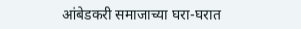आंबेडकरी समाजाच्या घरा-घरात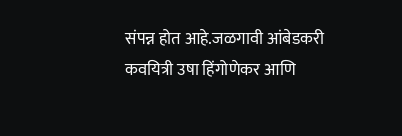संपन्न होत आहे.जळगावी आंबेडकरी कवयित्री उषा हिंगोणेकर आणि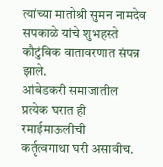त्यांच्या मातोश्री सुमन नामदेव सपकाळे यांचे शुभहस्ते कौटुंबिक वातावरणात संपन्न झाले.
आंबेडकरी समाजातील प्रत्येक घरात ही रमाईमाऊलीची
कर्तृत्वगाथा घरी असावीच.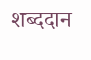शब्ददान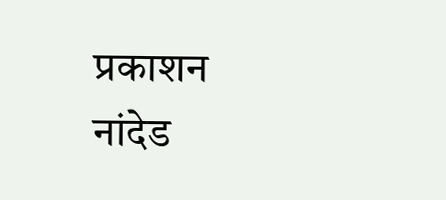प्रकाशन नांदेड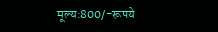मूल्य:800/-रूपये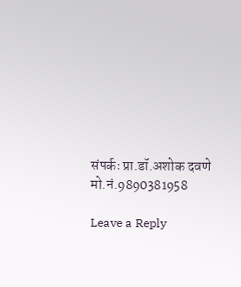संपर्कः प्रा.डॉ.अशोक दवणे
मो.नं.9890381958

Leave a Reply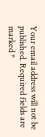Your email address will not be published. Required fields are marked *